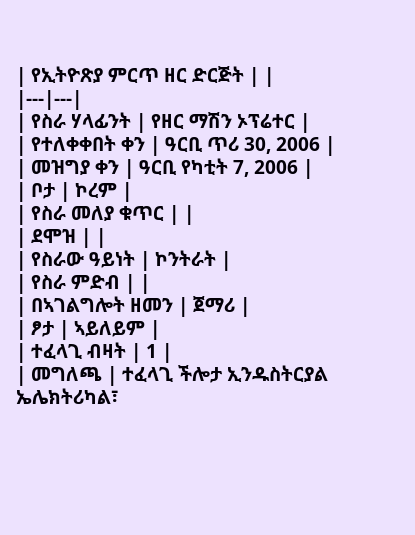| የኢትዮጽያ ምርጥ ዘር ድርጅት | |
|---|---|
| የስራ ሃላፊንት | የዘር ማሽን ኦፕሬተር |
| የተለቀቀበት ቀን | ዓርቢ ጥሪ 30, 2006 |
| መዝግያ ቀን | ዓርቢ የካቲት 7, 2006 |
| ቦታ | ኮረም |
| የስራ መለያ ቁጥር | |
| ደሞዝ | |
| የስራው ዓይነት | ኮንትራት |
| የስራ ምድብ | |
| በኣገልግሎት ዘመን | ጀማሪ |
| ፆታ | ኣይለይም |
| ተፈላጊ ብዛት | 1 |
| መግለጫ | ተፈላጊ ችሎታ ኢንዱስትርያል ኤሌክትሪካል፣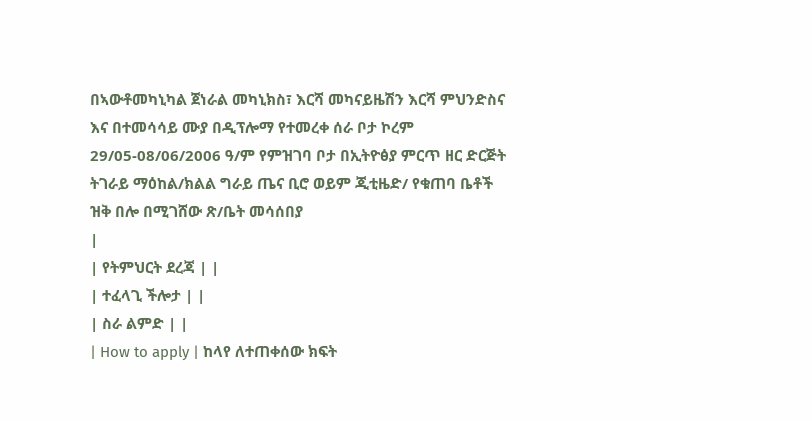በኣውቶመካኒካል ጀነራል መካኒክስ፣ እርሻ መካናይዜሽን እርሻ ምህንድስና እና በተመሳሳይ ሙያ በዲፕሎማ የተመረቀ ሰራ ቦታ ኮረም 29/05-08/06/2006 ዓ/ም የምዝገባ ቦታ በኢትዮፅያ ምርጥ ዘር ድርጅት ትገራይ ማዕከል/ክልል ግራይ ጤና ቢሮ ወይም ጂቲዜድ/ የቁጠባ ቤቶች ዝቅ በሎ በሚገሸው ጽ/ቤት መሳሰበያ
|
| የትምህርት ደረጃ | |
| ተፈላጊ ችሎታ | |
| ስራ ልምድ | |
| How to apply | ከላየ ለተጠቀሰው ክፍት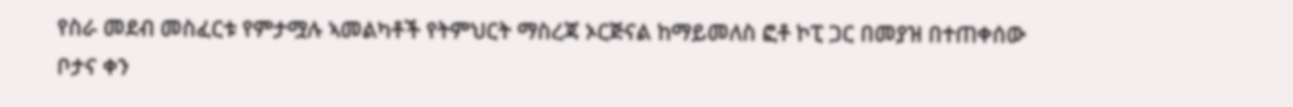የስራ መደብ መስፈርቱ የምታሟሉ ኣመልካቶች የትምህርት ማስረጃ ኦርጅናል ከማይመለስ ፎቶ ኮፒ ጋር በመያዝ በተጠቀሰው ቦታና ቀን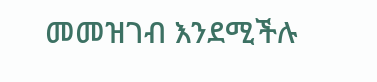መመዝገብ እንደሚችሉ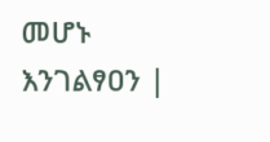መሆኑ እንገልፃዐን |